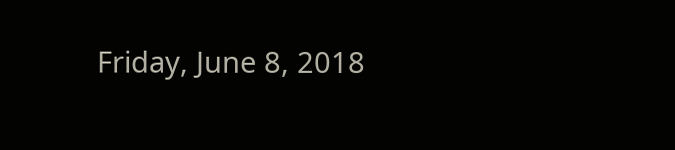Friday, June 8, 2018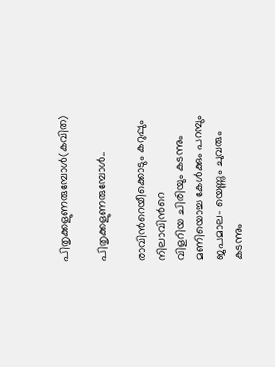പിതൃക്കളുണരുമ്പോള്‍(കവിത)

പിതൃക്കളുണരുമ്പോള്‍..

രാവിന്‍റെയീക്കൊടും കറുപ്പും നിലാവിന്‍റെ
വിളറിയ ചിരിയും കടന്നും
മണിയൊച്ച കേള്‍ക്കും പറമ്പും ജപമാല- യെണ്ണും ചുവരും കടന്നും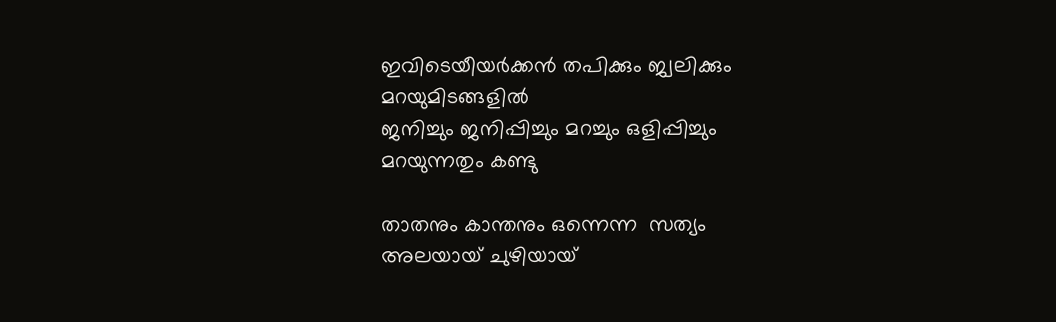ഇവിടെയീയര്‍ക്കന്‍ തപിക്കും ജ്വലിക്കും
മറയുമിടങ്ങളില്‍
ജനിച്ചും ജനിപ്പിച്ചും മറച്ചും ഒളിപ്പിച്ചും
മറയുന്നതും കണ്ടു

താതനും കാന്തനും ഒന്നെന്ന  സത്യം
അലയായ് ചുഴിയായ്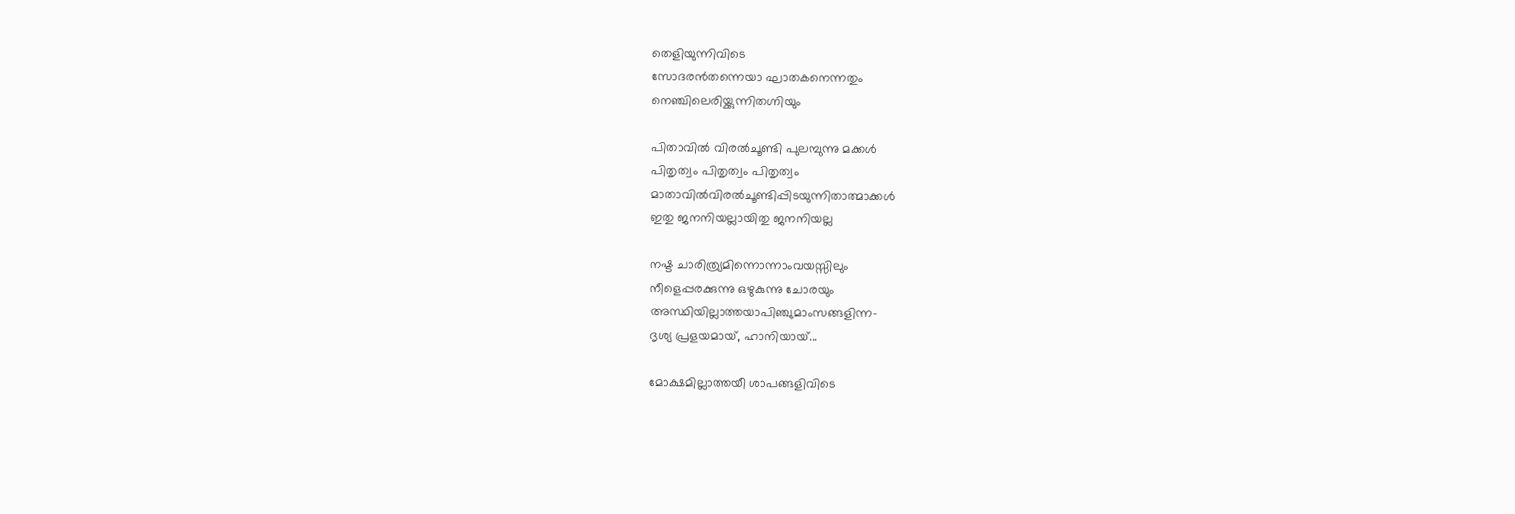തെളിയുന്നിവിടെ
സോദരന്‍തന്നെയാ ഘാതകനെന്നതും
നെഞ്ചിലെരിയ്ക്കുന്നിതഗ്നിയും

പിതാവില്‍ വിരല്‍ചൂണ്ടി പുലമ്പുന്നു മക്കള്‍
പിതൃത്വം പിതൃത്വം പിതൃത്വം
മാതാവില്‍വിരല്‍ചൂണ്ടിപ്പിടയുന്നിതാത്മാക്കള്‍
ഇതു ജനനിയല്ലായിതു ജനനിയല്ല

നഷ്ട ചാരിത്ര്യമിന്നൊന്നാംവയസ്സിലും
നീളെപ്പരക്കുന്നു ഒഴുകുന്നു ചോരയും
അസ്ഥിയില്ലാത്തയാപിഞ്ചുമാംസങ്ങളിന്ന-
ദൃശ്യ പ്രളയമായ്, ഹാനിയായ്...

മോക്ഷമില്ലാത്തയീ ശാപങ്ങളിവിടെ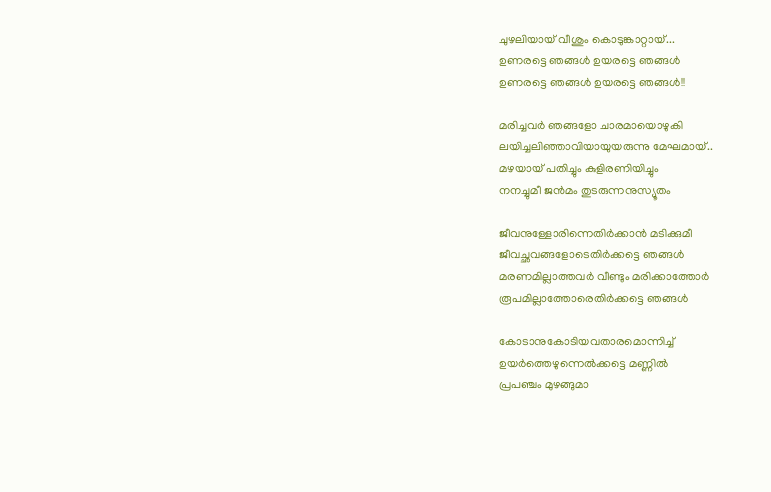ചുഴലിയായ് വീശും കൊടുങ്കാറ്റായ്...
ഉണരട്ടെ ഞങ്ങള്‍ ഉയരട്ടെ ഞങ്ങള്‍
ഉണരട്ടെ ഞങ്ങള്‍ ഉയരട്ടെ ഞങ്ങള്‍!!

മരിച്ചവര്‍ ഞങ്ങളോ ചാരമായൊഴുകി
ലയിച്ചലിഞ്ഞാവിയായുയരുന്നു മേഘമായ്..
മഴയായ് പതിച്ചും കുളിരണിയിച്ചും
നനച്ചുമീ ജന്‍മം തുടരുന്നനുസ്യൂതം

ജീവനുള്ളോരിന്നെതിര്‍ക്കാന്‍ മടിക്കുമീ
ജീവച്ഛവങ്ങളോടെതിര്‍ക്കട്ടെ ഞങ്ങള്‍
മരണമില്ലാത്തവര്‍ വീണ്ടും മരിക്കാത്തോര്‍
രൂപമില്ലാത്തോരെതിര്‍ക്കട്ടെ ഞങ്ങള്‍

കോടാനുകോടിയവതാരമൊന്നിച്ച്
ഉയര്‍ത്തെഴുന്നെല്‍ക്കട്ടെ മണ്ണില്‍
പ്രപഞ്ചം മുഴങ്ങുമാ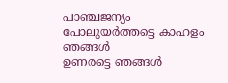പാഞ്ചജന്യം
പോലുയര്‍ത്തട്ടെ കാഹളം ഞങ്ങള്‍
ഉണരട്ടെ ഞങ്ങള്‍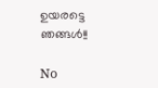ഉയരട്ടെ ഞങ്ങള്‍!!

No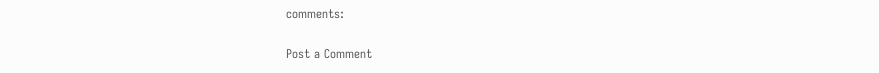comments:

Post a Comment